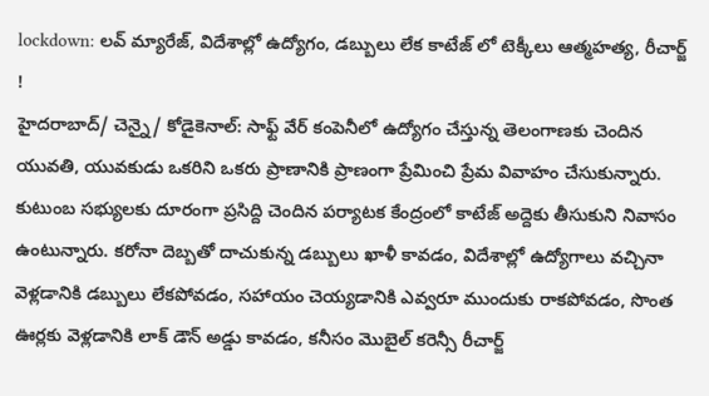lockdown: లవ్ మ్యారేజ్, విదేశాల్లో ఉద్యోగం, డబ్బులు లేక కాటేజ్ లో టెక్కీలు ఆత్మహత్య, రీచార్జ్ !
హైదరాబాద్/ చెన్నై/ కోడైకెనాల్: సాఫ్ట్ వేర్ కంపెనీలో ఉద్యోగం చేస్తున్న తెలంగాణకు చెందిన యువతి, యువకుడు ఒకరిని ఒకరు ప్రాణానికి ప్రాణంగా ప్రేమించి ప్రేమ వివాహం చేసుకున్నారు. కుటుంబ సభ్యులకు దూరంగా ప్రసిద్ది చెందిన పర్యాటక కేంద్రంలో కాటేజ్ అద్దెకు తీసుకుని నివాసం ఉంటున్నారు. కరోనా దెబ్బతో దాచుకున్న డబ్బులు ఖాళీ కావడం, విదేశాల్లో ఉద్యోగాలు వచ్చినా వెళ్లడానికి డబ్బులు లేకపోవడం, సహాయం చెయ్యడానికి ఎవ్వరూ ముందుకు రాకపోవడం, సొంత ఊర్లకు వెళ్లడానికి లాక్ డౌన్ అడ్డు కావడం, కనీసం మొబైల్ కరెన్సీ రీచార్జ్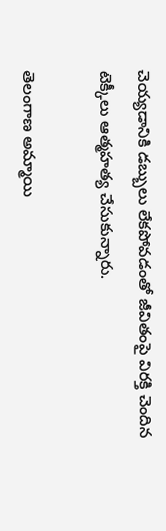చెయ్యడానికి డబ్బులు లేకపోవడంతో జీవితంపై విరక్తి చెందిన టెక్కీలు ఆత్మహత్య చేసుకున్నారు.

తెలంగాణ అమ్మాయి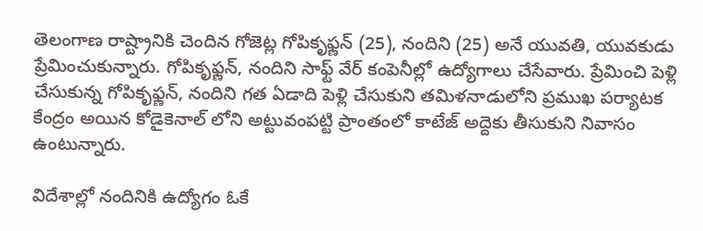తెలంగాణ రాష్ట్రానికి చెందిన గోజెట్ల గోపికృఫ్ణన్ (25), నందిని (25) అనే యువతి, యువకుడు ప్రేమించుకున్నారు. గోపికృఫ్ణన్, నందిని సాఫ్ట్ వేర్ కంపెనీల్లో ఉద్యోగాలు చేసేవారు. ప్రేమించి పెళ్లి చేసుకున్న గోపికృఫ్ణన్, నందిని గత ఏడాది పెళ్లి చేసుకుని తమిళనాడులోని ప్రముఖ పర్యాటక కేంద్రం అయిన కోడైకెనాల్ లోని అట్టువంపట్టి ప్రాంతంలో కాటేజ్ అద్దెకు తీసుకుని నివాసం ఉంటున్నారు.

విదేశాల్లో నందినికి ఉద్యోగం ఓకే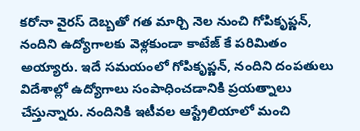కరోనా వైరస్ దెబ్బతో గత మార్చి నెల నుంచి గోపికృఫ్ణన్, నందిని ఉద్యోగాలకు వెళ్లకుండా కాటేజ్ కే పరిమితం అయ్యారు. ఇదే సమయంలో గోపికృఫ్ణన్, నందిని దంపతులు విదేశాల్లో ఉద్యోగాలు సంపాధించడానికి ప్రయత్నాలు చేస్తున్నారు. నందినికి ఇటీవల ఆస్ట్రేలియాలో మంచి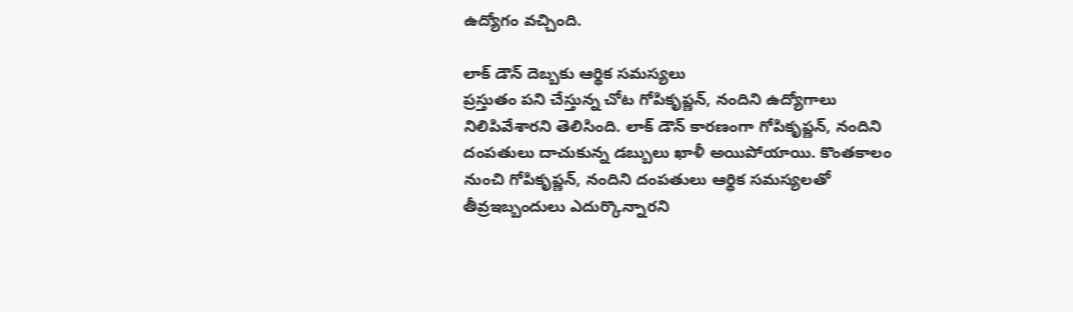ఉద్యోగం వచ్చింది.

లాక్ డౌన్ దెబ్బకు ఆర్థిక సమస్యలు
ప్రస్తుతం పని చేస్తున్న చోట గోపికృఫ్ణన్, నందిని ఉద్యోగాలు నిలిపివేశారని తెలిసింది. లాక్ డౌన్ కారణంగా గోపికృఫ్ణన్, నందిని దంపతులు దాచుకున్న డబ్బులు ఖాళీ అయిపోయాయి. కొంతకాలం నుంచి గోపికృఫ్ణన్, నందిని దంపతులు ఆర్థిక సమస్యలతో తీవ్రఇబ్బందులు ఎదుర్కొన్నారని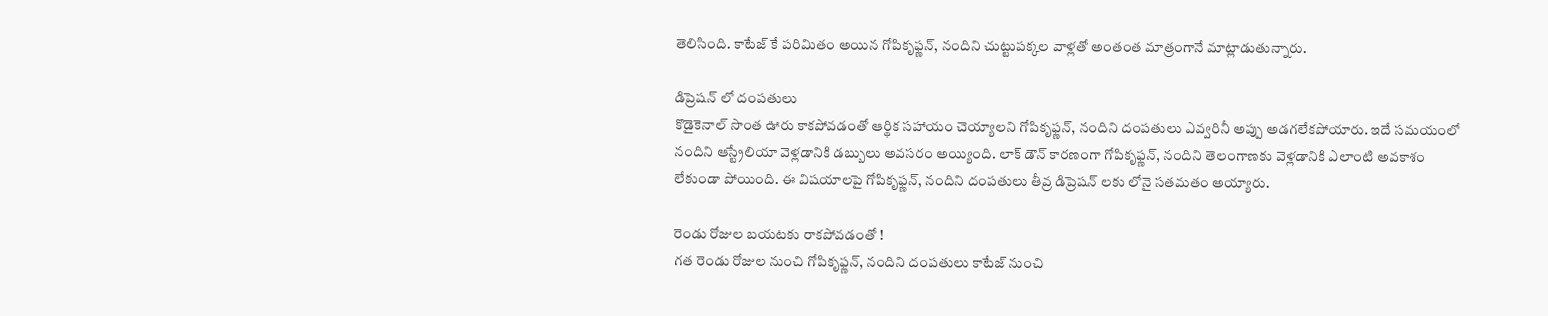తెలిసింది. కాటేజ్ కే పరిమితం అయిన గోపికృఫ్ణన్, నందిని చుట్టుపక్కల వాళ్లతో అంతంత మాత్రంగానే మాట్లాడుతున్నారు.

డిప్రెషన్ లో దంపతులు
కొడైకెనాల్ సొంత ఊరు కాకపోవడంతో ఆర్థిక సహాయం చెయ్యాలని గోపికృఫ్ణన్, నందిని దంపతులు ఎవ్వరినీ అప్పు అడగలేకపోయారు. ఇదే సమయంలో నందిని ఆస్ట్రేలియా వెళ్లడానికి డబ్బులు అవసరం అయ్యింది. లాక్ డౌన్ కారణంగా గోపికృఫ్ణన్, నందిని తెలంగాణకు వెళ్లడానికి ఎలాంటి అవకాశం లేకుండా పోయింది. ఈ విషయాలపై గోపికృఫ్ణన్, నందిని దంపతులు తీవ్ర డిప్రెషన్ లకు లోనై సతమతం అయ్యారు.

రెండు రోజుల బయటకు రాకపోవడంతో !
గత రెండు రోజుల నుంచి గోపికృఫ్ణన్, నందిని దంపతులు కాటేజ్ నుంచి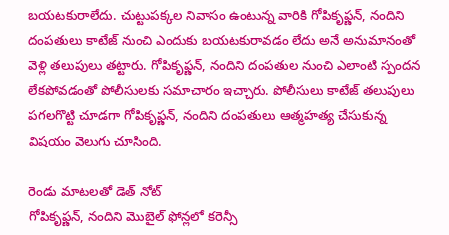బయటకురాలేదు. చుట్టుపక్కల నివాసం ఉంటున్న వారికి గోపికృఫ్ణన్, నందిని దంపతులు కాటేజ్ నుంచి ఎందుకు బయటకురావడం లేదు అనే అనుమానంతో వెళ్లి తలుపులు తట్టారు. గోపికృఫ్ణన్, నందిని దంపతుల నుంచి ఎలాంటి స్పందన లేకపోవడంతో పోలీసులకు సమాచారం ఇచ్చారు. పోలీసులు కాటేజ్ తలుపులు పగలగొట్టి చూడగా గోపికృఫ్ణన్, నందిని దంపతులు ఆత్మహత్య చేసుకున్న విషయం వెలుగు చూసింది.

రెండు మాటలతో డెత్ నోట్
గోపికృఫ్ణన్, నందిని మొబైల్ ఫోన్లలో కరెన్సీ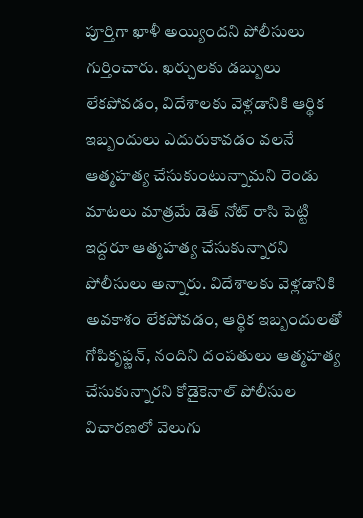పూర్తిగా ఖాళీ అయ్యిందని పోలీసులు గుర్తించారు. ఖర్చులకు డబ్బులు లేకపోవడం, విదేశాలకు వెళ్లడానికి ఆర్థిక ఇబ్బందులు ఎదురుకావడం వలనే ఆత్మహత్య చేసుకుంటున్నామని రెండు మాటలు మాత్రమే డెత్ నోట్ రాసి పెట్టి ఇద్దరూ ఆత్మహత్య చేసుకున్నారని పోలీసులు అన్నారు. విదేశాలకు వెళ్లడానికి అవకాశం లేకపోవడం, ఆర్థిక ఇబ్బందులతో గోపికృఫ్ణన్, నందిని దంపతులు ఆత్మహత్య చేసుకున్నారని కోడైకెనాల్ పోలీసుల విచారణలో వెలుగు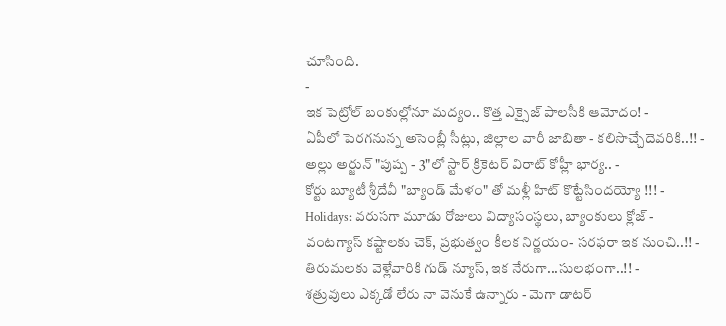చూసింది.
-
ఇక పెట్రోల్ బంకుల్లోనూ మద్యం.. కొత్త ఎక్సైజ్ పాలసీకి ఆమోదం! -
ఏపీలో పెరగనున్న అసెంబ్లీ సీట్లు, జిల్లాల వారీ జాబితా - కలిసొచ్చేదెవరికి..!! -
అల్లు అర్జున్ "పుష్ప - 3"లో స్టార్ క్రికెటర్ విరాట్ కోహ్లీ భార్య.. -
కోర్టు బ్యూటీ శ్రీదేవీ "బ్యాండ్ మేళం" తో మళ్లీ హిట్ కొట్టేసిందయ్యో !!! -
Holidays: వరుసగా మూడు రోజులు విద్యాసంస్థలు, బ్యాంకులు క్లోజ్ -
వంటగ్యాస్ కష్టాలకు చెక్, ప్రభుత్వం కీలక నిర్ణయం- సరఫరా ఇక నుంచి..!! -
తిరుమలకు వెళ్లేవారికి గుడ్ న్యూస్, ఇక నేరుగా...సులభంగా..!! -
శత్రువులు ఎక్కడో లేరు నా వెనుకే ఉన్నారు - మెగా డాటర్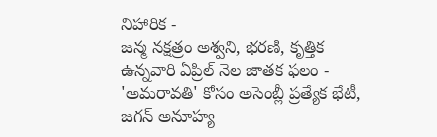నిహారిక -
జన్మ నక్షత్రం అశ్వని, భరణి, కృత్తిక ఉన్నవారి ఏప్రిల్ నెల జాతక ఫలం -
'అమరావతి' కోసం అసెంబ్లీ ప్రత్యేక భేటీ, జగన్ అనూహ్య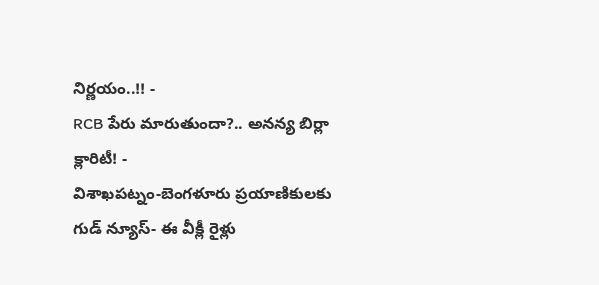నిర్ణయం..!! -
RCB పేరు మారుతుందా?.. అనన్య బిర్లా క్లారిటీ! -
విశాఖపట్నం-బెంగళూరు ప్రయాణికులకు గుడ్ న్యూస్- ఈ వీక్లీ రైళ్లు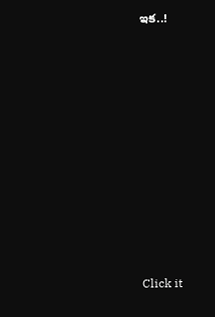ఇక..!












Click it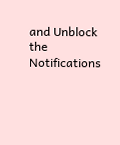and Unblock the Notifications